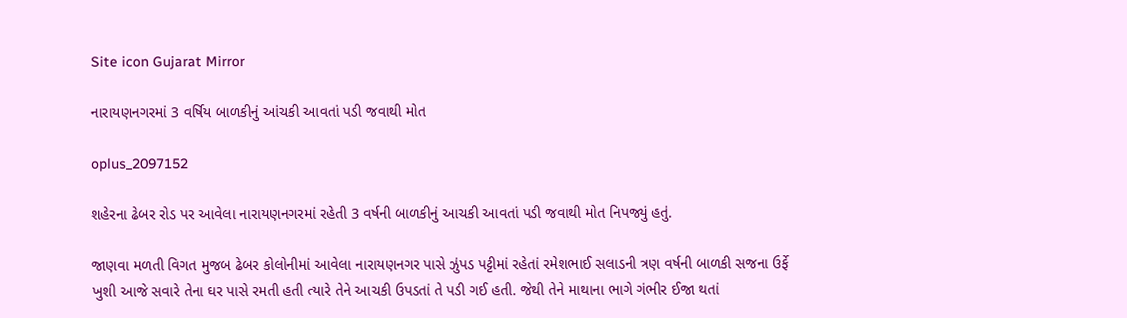Site icon Gujarat Mirror

નારાયણનગરમાં 3 વર્ષિય બાળકીનું આંચકી આવતાં પડી જવાથી મોત

oplus_2097152

શહેરના ઢેબર રોડ પર આવેલા નારાયણનગરમાં રહેતી 3 વર્ષની બાળકીનું આચકી આવતાં પડી જવાથી મોત નિપજ્યું હતું.

જાણવા મળતી વિગત મુજબ ઢેબર કોલોનીમાં આવેલા નારાયણનગર પાસે ઝુંપડ પટ્ટીમાં રહેતાં રમેશભાઈ સલાડની ત્રણ વર્ષની બાળકી સજના ઉર્ફે ખુશી આજે સવારે તેના ઘર પાસે રમતી હતી ત્યારે તેને આચકી ઉપડતાં તે પડી ગઈ હતી. જેથી તેને માથાના ભાગે ગંભીર ઈજા થતાં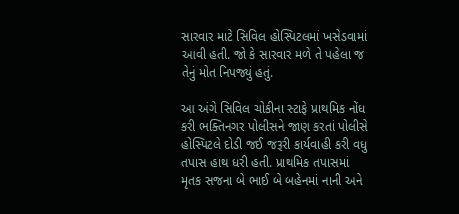સારવાર માટે સિવિલ હોસ્પિટલમાં ખસેડવામાં આવી હતી. જો કે સારવાર મળે તે પહેલા જ તેનું મોત નિપજ્યું હતું.

આ અંગે સિવિલ ચોકીના સ્ટાફે પ્રાથમિક નોંધ કરી ભક્તિનગર પોલીસને જાણ કરતાં પોલીસે હોસ્પિટલે દોડી જઈ જરૂરી કાર્યવાહી કરી વધુ તપાસ હાથ ધરી હતી. પ્રાથમિક તપાસમાં મૃતક સજના બે ભાઈ બે બહેનમાં નાની અને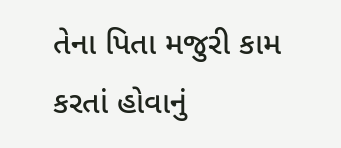તેના પિતા મજુરી કામ કરતાં હોવાનું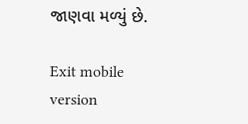જાણવા મળ્યું છે.

Exit mobile version